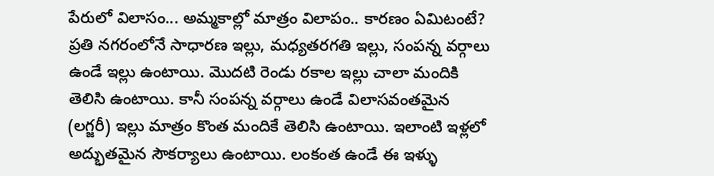పేరులో విలాసం... అమ్మకాల్లో మాత్రం విలాపం.. కారణం ఏమిటంటే?
ప్రతి నగరంలోనే సాధారణ ఇల్లు, మధ్యతరగతి ఇల్లు, సంపన్న వర్గాలు ఉండే ఇల్లు ఉంటాయి. మొదటి రెండు రకాల ఇల్లు చాలా మందికి తెలిసి ఉంటాయి. కానీ సంపన్న వర్గాలు ఉండే విలాసవంతమైన (లగ్జరీ) ఇల్లు మాత్రం కొంత మందికే తెలిసి ఉంటాయి. ఇలాంటి ఇళ్లలో అద్భుతమైన సౌకర్యాలు ఉంటాయి. లంకంత ఉండే ఈ ఇళ్ళు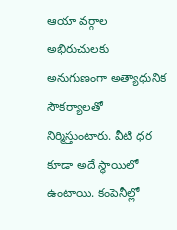ఆయా వర్గాల అభిరుచులకు అనుగుణంగా అత్యాధునిక సౌకర్యాలతో నిర్మిస్తుంటారు. వీటి ధర కూడా అదే స్థాయిలో ఉంటాయి. కంపెనీల్లో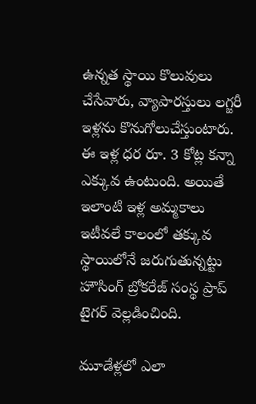ఉన్నత స్థాయి కొలువులు చేసేవారు, వ్యాపారస్తులు లగ్జరీ ఇళ్లను కొనుగోలుచేస్తుంటారు. ఈ ఇళ్ల ధర రూ. 3 కోట్ల కన్నా ఎక్కువ ఉంటుంది. అయితే ఇలాంటి ఇళ్ల అమ్మకాలు ఇటీవలే కాలంలో తక్కువ స్థాయిలోనే జరుగుతున్నట్టు హౌసింగ్ బ్రోకరేజ్ సంస్థ ప్రాప్ టైగర్ వెల్లడించింది.

మూడేళ్లలో ఎలా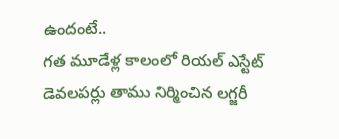ఉందంటే..
గత మూడేళ్ల కాలంలో రియల్ ఎస్టేట్ డెవలపర్లు తాము నిర్మించిన లగ్జరీ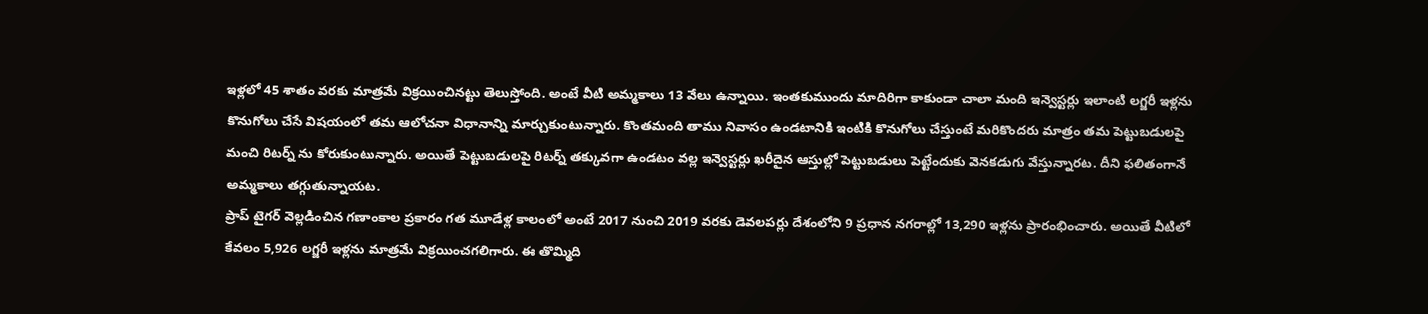ఇళ్లలో 45 శాతం వరకు మాత్రమే విక్రయించినట్టు తెలుస్తోంది. అంటే వీటి అమ్మకాలు 13 వేలు ఉన్నాయి. ఇంతకుముందు మాదిరిగా కాకుండా చాలా మంది ఇన్వెస్టర్లు ఇలాంటి లగ్జరీ ఇళ్లను కొనుగోలు చేసే విషయంలో తమ ఆలోచనా విధానాన్ని మార్చుకుంటున్నారు. కొంతమంది తాము నివాసం ఉండటానికి ఇంటికి కొనుగోలు చేస్తుంటే మరికొందరు మాత్రం తమ పెట్టుబడులపై మంచి రిటర్న్ ను కోరుకుంటున్నారు. అయితే పెట్టుబడులపై రిటర్న్ తక్కువగా ఉండటం వల్ల ఇన్వెస్టర్లు ఖరీదైన ఆస్తుల్లో పెట్టుబడులు పెట్టేందుకు వెనకడుగు వేస్తున్నారట. దీని ఫలితంగానే అమ్మకాలు తగ్గుతున్నాయట.
ప్రాప్ టైగర్ వెల్లడించిన గణాంకాల ప్రకారం గత మూడేళ్ల కాలంలో అంటే 2017 నుంచి 2019 వరకు డెవలపర్లు దేశంలోని 9 ప్రధాన నగరాల్లో 13,290 ఇళ్లను ప్రారంభించారు. అయితే వీటిలో కేవలం 5,926 లగ్జరీ ఇళ్లను మాత్రమే విక్రయించగలిగారు. ఈ తొమ్మిది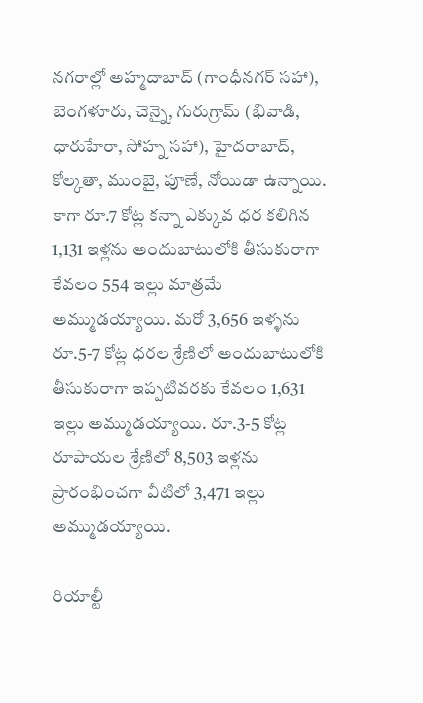నగరాల్లో అహ్మదాబాద్ (గాంధీనగర్ సహా), బెంగళూరు, చెన్నై, గురుగ్రామ్ (భివాడి, ధారుహేరా, సోహ్న సహా), హైదరాబాద్, కోల్కతా, ముంబై, పూణే, నోయిడా ఉన్నాయి.
కాగా రూ.7 కోట్ల కన్నా ఎక్కువ ధర కలిగిన 1,131 ఇళ్లను అందుబాటులోకి తీసుకురాగా కేవలం 554 ఇల్లు మాత్రమే అమ్ముడయ్యాయి. మరో 3,656 ఇళ్ళను రూ.5-7 కోట్ల ధరల శ్రేణిలో అందుబాటులోకి తీసుకురాగా ఇప్పటివరకు కేవలం 1,631 ఇల్లు అమ్ముడయ్యాయి. రూ.3-5 కోట్ల రూపాయల శ్రేణిలో 8,503 ఇళ్లను ప్రారంభించగా వీటిలో 3,471 ఇల్లు అమ్ముడయ్యాయి.

రియాల్టీ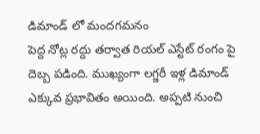డిమాండ్ లో మందగమనం
పెద్ద నోట్ల రద్దు తర్వాత రియల్ ఎస్టేట్ రంగం పై దెబ్బ పడింది. ముఖ్యంగా లగ్జరీ ఇళ్ల డిమాండ్ ఎక్కువ ప్రభావితం అయింది. అప్పటి నుంచి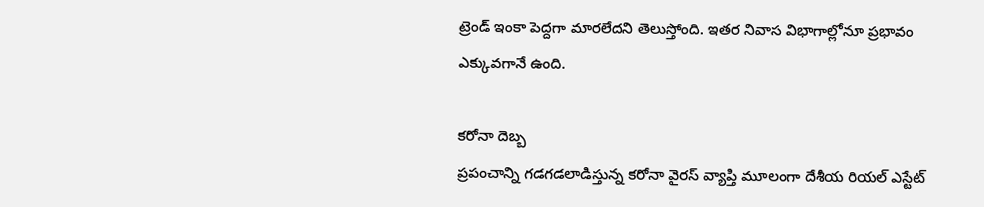ట్రెండ్ ఇంకా పెద్దగా మారలేదని తెలుస్తోంది. ఇతర నివాస విభాగాల్లోనూ ప్రభావం ఎక్కువగానే ఉంది.

కరోనా దెబ్బ
ప్రపంచాన్ని గడగడలాడిస్తున్న కరోనా వైరస్ వ్యాప్తి మూలంగా దేశీయ రియల్ ఎస్టేట్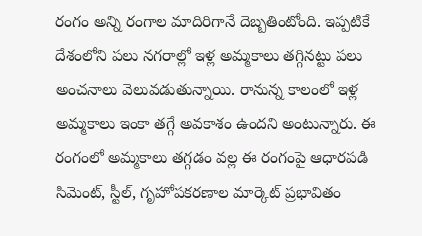రంగం అన్ని రంగాల మాదిరిగానే దెబ్బతింటోంది. ఇప్పటికే దేశంలోని పలు నగరాల్లో ఇళ్ల అమ్మకాలు తగ్గినట్టు పలు అంచనాలు వెలువడుతున్నాయి. రానున్న కాలంలో ఇళ్ల అమ్మకాలు ఇంకా తగ్గే అవకాశం ఉందని అంటున్నారు. ఈ రంగంలో అమ్మకాలు తగ్గడం వల్ల ఈ రంగంపై ఆధారపడి సిమెంట్, స్టీల్, గృహోపకరణాల మార్కెట్ ప్రభావితం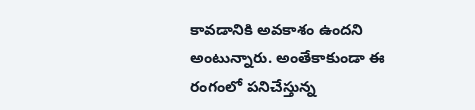కావడానికి అవకాశం ఉందని అంటున్నారు. అంతేకాకుండా ఈ రంగంలో పనిచేస్తున్న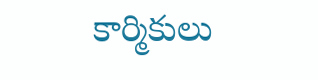కార్మికులు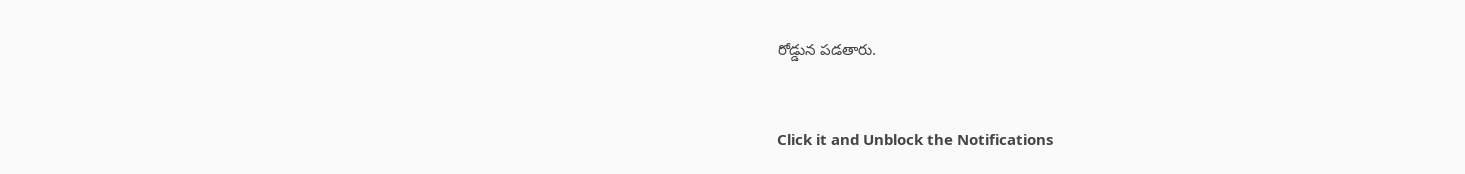రోడ్డున పడతారు.


Click it and Unblock the Notifications